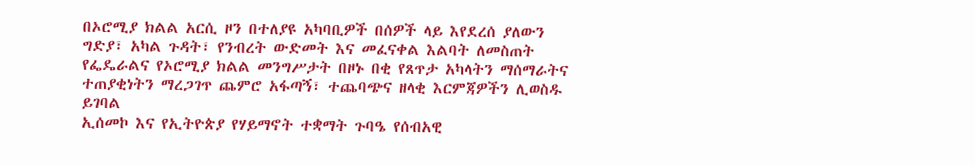በኦሮሚያ ክልል አርሲ ዞን በተለያዩ አካባቢዎች በሰዎች ላይ እየደረሰ ያለውን ግድያ፣ አካል ጉዳት፣ የንብረት ውድመት እና መፈናቀል እልባት ለመስጠት የፌዴራልና የኦሮሚያ ክልል መንግሥታት በዞኑ በቂ የጸጥታ አካላትን ማሰማራትና ተጠያቂነትን ማረጋገጥ ጨምሮ አፋጣኝ፣ ተጨባጭና ዘላቂ እርምጃዎችን ሊወስዱ ይገባል
ኢሰመኮ እና የኢትዮጵያ የሃይማኖት ተቋማት ጉባዔ የሰብአዊ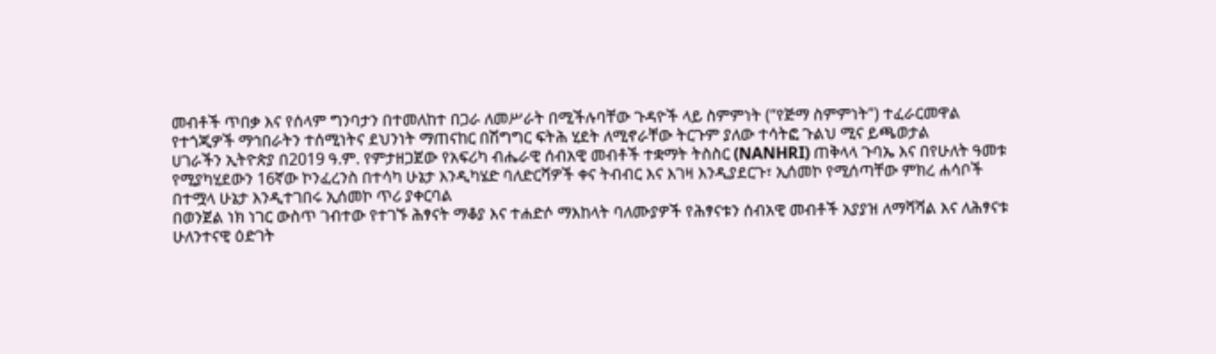መብቶች ጥበቃ እና የሰላም ግንባታን በተመለከተ በጋራ ለመሥራት በሚችሉባቸው ጉዳዮች ላይ ስምምነት (“የጅማ ስምምነት”) ተፈራርመዋል
የተጎጂዎች ማኅበራትን ተሰሚነትና ደህንነት ማጠናከር በሽግግር ፍትሕ ሂደት ለሚኖራቸው ትርጉም ያለው ተሳትፎ ጉልህ ሚና ይጫወታል
ሀገራችን ኢትዮጵያ በ2019 ዓ.ም. የምታዘጋጀው የአፍሪካ ብሔራዊ ሰብአዊ መብቶች ተቋማት ትስስር (NANHRI) ጠቅላላ ጉባኤ እና በየሁለት ዓመቱ የሚያካሂደውን 16ኛው ኮንፈረንስ በተሳካ ሁኔታ እንዲካሄድ ባለድርሻዎች ቀና ትብብር እና እገዛ እንዲያደርጉ፣ ኢሰመኮ የሚሰጣቸው ምክረ ሐሳቦች በተሟላ ሁኔታ እንዲተገበሩ ኢሰመኮ ጥሪ ያቀርባል
በወንጀል ነክ ነገር ውስጥ ገብተው የተገኙ ሕፃናት ማቆያ እና ተሐድሶ ማእከላት ባለሙያዎች የሕፃናቱን ሰብአዊ መብቶች አያያዝ ለማሻሻል እና ለሕፃናቱ ሁለንተናዊ ዕድገት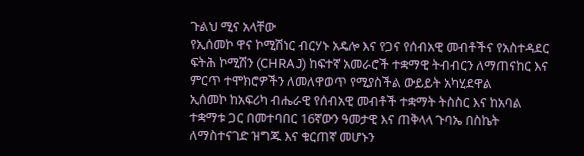ጉልህ ሚና አላቸው
የኢሰመኮ ዋና ኮሚሽነር ብርሃኑ አዴሎ እና የጋና የሰብአዊ መብቶችና የአስተዳደር ፍትሕ ኮሚሽን (CHRAJ) ከፍተኛ አመራሮች ተቋማዊ ትብብርን ለማጠናከር እና ምርጥ ተሞክሮዎችን ለመለዋወጥ የሚያስችል ውይይት አካሂደዋል
ኢሰመኮ ከአፍሪካ ብሔራዊ የሰብአዊ መብቶች ተቋማት ትስስር እና ከአባል ተቋማቱ ጋር በመተባበር 16ኛውን ዓመታዊ እና ጠቅላላ ጉባኤ በስኬት ለማስተናገድ ዝግጁ እና ቁርጠኛ መሆኑን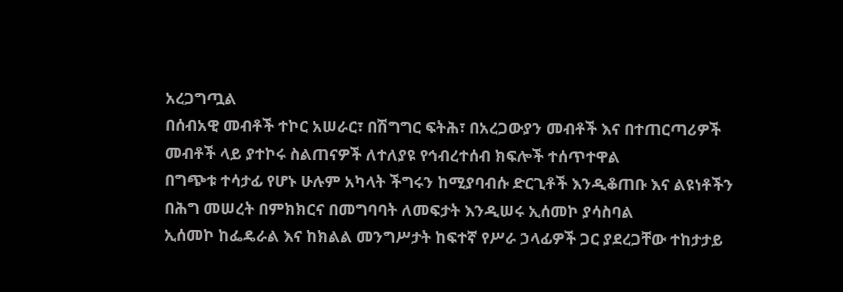አረጋግጧል
በሰብአዊ መብቶች ተኮር አሠራር፣ በሽግግር ፍትሕ፣ በአረጋውያን መብቶች እና በተጠርጣሪዎች መብቶች ላይ ያተኮሩ ስልጠናዎች ለተለያዩ የኅብረተሰብ ክፍሎች ተሰጥተዋል
በግጭቱ ተሳታፊ የሆኑ ሁሉም አካላት ችግሩን ከሚያባብሱ ድርጊቶች እንዲቆጠቡ እና ልዩነቶችን በሕግ መሠረት በምክክርና በመግባባት ለመፍታት እንዲሠሩ ኢሰመኮ ያሳስባል
ኢሰመኮ ከፌዴራል እና ከክልል መንግሥታት ከፍተኛ የሥራ ኃላፊዎች ጋር ያደረጋቸው ተከታታይ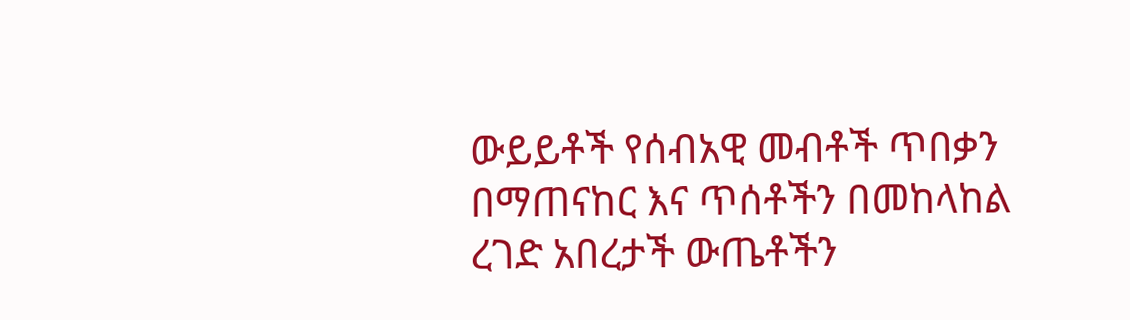ውይይቶች የሰብአዊ መብቶች ጥበቃን በማጠናከር እና ጥሰቶችን በመከላከል ረገድ አበረታች ውጤቶችን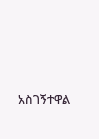አስገኝተዋል